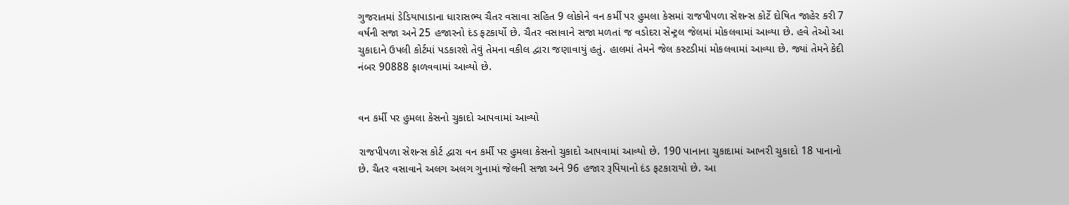ગુજરાતમાં ડેડિયાપાડાના ધારાસભ્ય ચૈતર વસાવા સહિત 9 લોકોને વન કર્મી પર હુમલા કેસમાં રાજપીપળા સેશન્સ કોર્ટે દોષિત જાહેર કરી 7 વર્ષની સજા અને 25 હજારનો દંડ ફટકાર્યો છે. ચૈતર વસાવાને સજા મળતાં જ વડોદરા સેન્ટ્રલ જેલમાં મોકલવામાં આવ્યા છે. હવે તેઓ આ ચુકાદાને ઉપલી કોર્ટમાં પડકારશે તેવું તેમના વકીલ દ્વારા જણાવાયું હતું. હાલમાં તેમને જેલ કસ્ટડીમાં મોકલવામાં આવ્યા છે. જ્યાં તેમને કેદી નંબર 90888 ફાળવવામાં આવ્યો છે.


વન કર્મી પર હુમલા કેસનો ચુકાદો આપવામાં આવ્યો

રાજપીપળા સેશન્સ કોર્ટ દ્વારા વન કર્મી પર હુમલા કેસનો ચુકાદો આપવામાં આવ્યો છે. 190 પાનાના ચુકાદામાં આખરી ચુકાદો 18 પાનાનો છે. ચૈતર વસાવાને અલગ અલગ ગુનામાં જેલની સજા અને 96 હજાર રૂપિયાનો દંડ ફટકારાયો છે. આ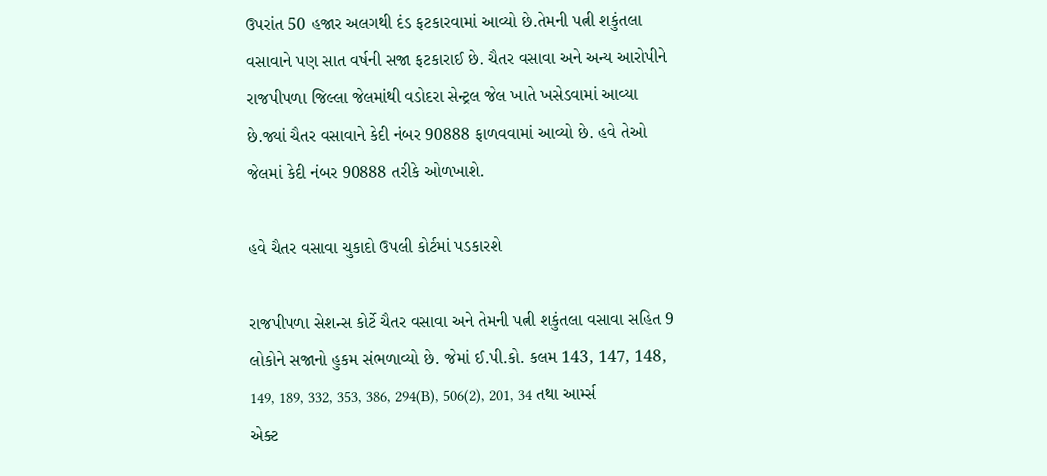ઉપરાંત 50 હજાર અલગથી દંડ ફટકારવામાં આવ્યો છે.તેમની પત્ની શકુંતલા વસાવાને પણ સાત વર્ષની સજા ફટકારાઈ છે. ચૈતર વસાવા અને અન્ય આરોપીને રાજપીપળા જિલ્લા જેલમાંથી વડોદરા સેન્ટ્રલ જેલ ખાતે ખસેડવામાં આવ્યા છે.જ્યાં ચૈતર વસાવાને કેદી નંબર 90888 ફાળવવામાં આવ્યો છે. હવે તેઓ જેલમાં કેદી નંબર 90888 તરીકે ઓળખાશે.

હવે ચૈતર વસાવા ચુકાદો ઉપલી કોર્ટમાં પડકારશે

રાજપીપળા સેશન્સ કોર્ટે ચૈતર વસાવા અને તેમની પત્ની શકુંતલા વસાવા સહિત 9 લોકોને સજાનો હુકમ સંભળાવ્યો છે. જેમાં ઈ.પી.કો. કલમ 143, 147, 148, 149, 189, 332, 353, 386, 294(B), 506(2), 201, 34 તથા આર્મ્સ એક્ટ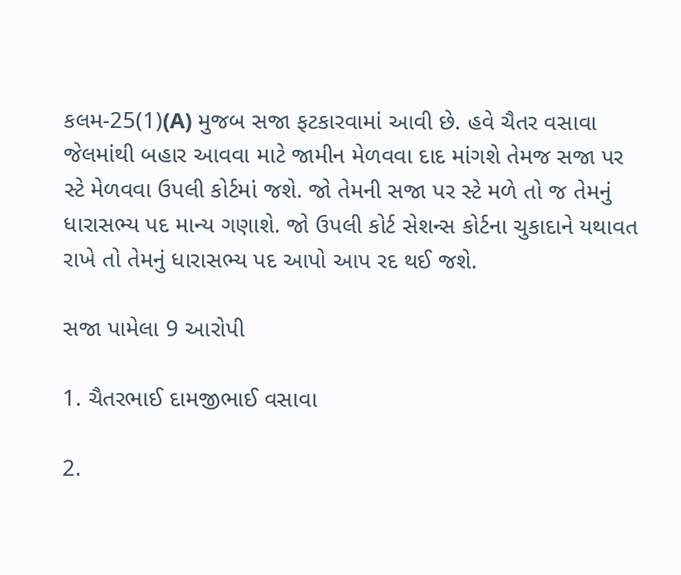કલમ-25(1)(A) મુજબ સજા ફટકારવામાં આવી છે. હવે ચૈતર વસાવા જેલમાંથી બહાર આવવા માટે જામીન મેળવવા દાદ માંગશે તેમજ સજા પર સ્ટે મેળવવા ઉપલી કોર્ટમાં જશે. જો તેમની સજા પર સ્ટે મળે તો જ તેમનું ધારાસભ્ય પદ માન્ય ગણાશે. જો ઉપલી કોર્ટ સેશન્સ કોર્ટના ચુકાદાને યથાવત રાખે તો તેમનું ધારાસભ્ય પદ આપો આપ રદ થઈ જશે.

સજા પામેલા 9 આરોપી

1. ચૈતરભાઈ દામજીભાઈ વસાવા

2.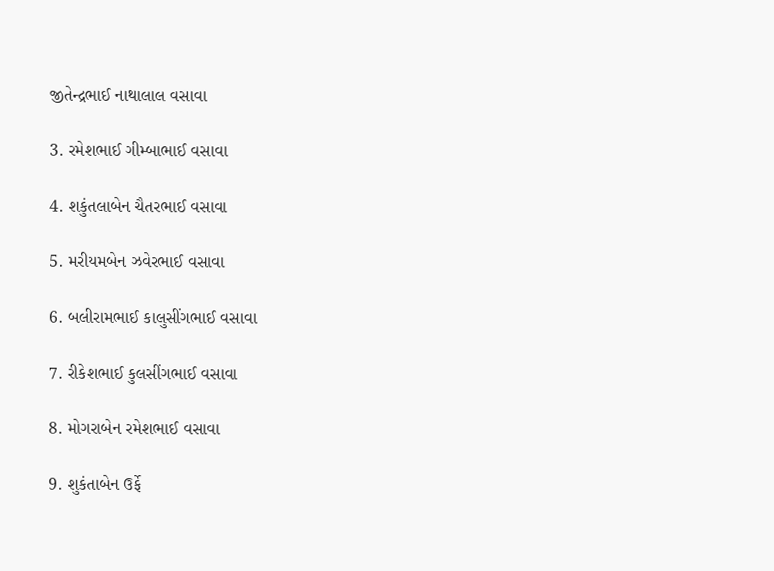જીતેન્દ્રભાઈ નાથાલાલ વસાવા

3. રમેશભાઈ ગીમ્બાભાઈ વસાવા

4. શકુંતલાબેન ચૈતરભાઈ વસાવા

5. મરીયમબેન ઝવેરભાઈ વસાવા

6. બલીરામભાઈ કાલુસીંગભાઈ વસાવા

7. રીકેશભાઈ કુલસીંગભાઈ વસાવા

8. મોગરાબેન રમેશભાઈ વસાવા

9. શુકંતાબેન ઉર્ફે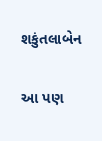શકુંતલાબેન

આ પણ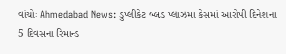વાંચોઃ Ahmedabad News: ડુપ્લીકેટ બ્લડ પ્લાઝમા કેસમાં આરોપી દિનેશના 5 દિવસના રિમાન્ડ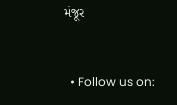મંજૂર


  • Follow us on: